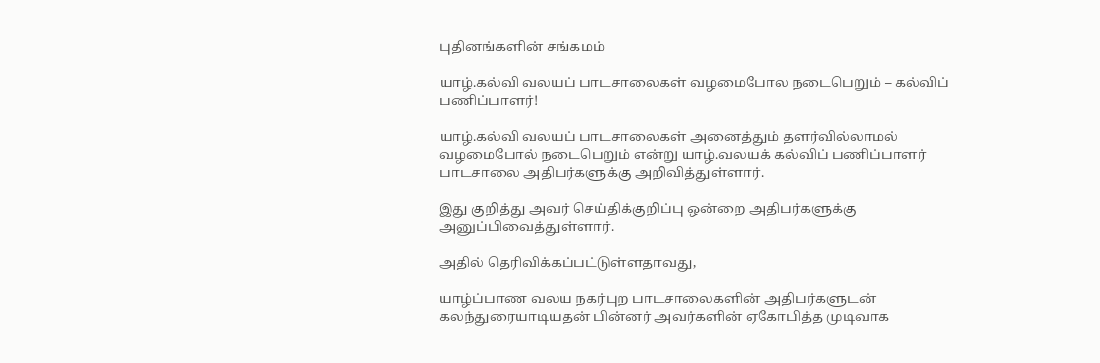புதினங்களின் சங்கமம்

யாழ்.கல்வி வலயப் பாடசாலைகள் வழமைபோல நடைபெறும் – கல்விப் பணிப்பாளர்!

யாழ்.கல்வி வலயப் பாடசாலைகள் அனைத்தும் தளர்வில்லாமல் வழமைபோல் நடைபெறும் என்று யாழ்.வலயக் கல்விப் பணிப்பாளர் பாடசாலை அதிபர்களுக்கு அறிவித்துள்ளார்.

இது குறித்து அவர் செய்திக்குறிப்பு ஒன்றை அதிபர்களுக்கு அனுப்பிவைத்துள்ளார்.

அதில் தெரிவிக்கப்பட்டுள்ளதாவது,

யாழ்ப்பாண வலய நகர்புற பாடசாலைகளின் அதிபர்களுடன் கலந்துரையாடியதன் பின்னர் அவர்களின் ஏகோபித்த முடிவாக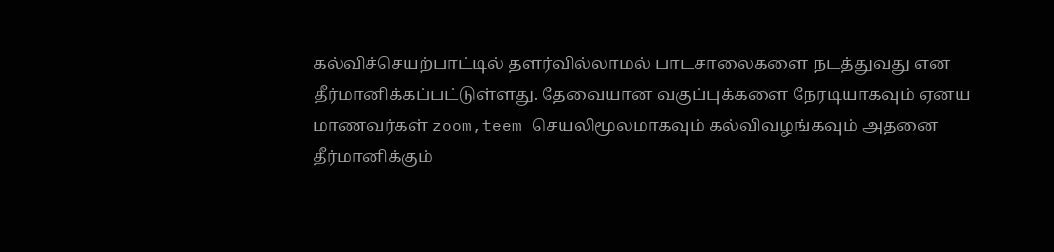கல்விச்செயற்பாட்டில் தளர்வில்லாமல் பாடசாலைகளை நடத்துவது என தீர்மானிக்கப்பட்டுள்ளது. தேவையான வகுப்புக்களை நேரடியாகவும் ஏனய மாணவர்கள் zoom,teem செயலிமூலமாகவும் கல்விவழங்கவும் அதனை தீர்மானிக்கும்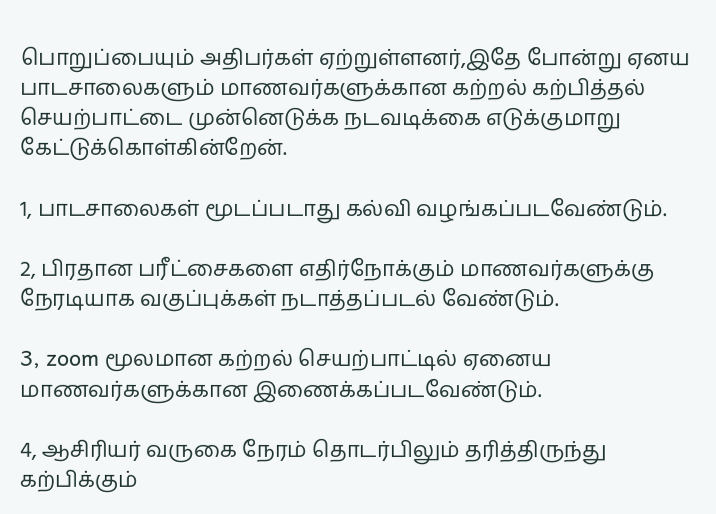பொறுப்பையும் அதிபர்கள் ஏற்றுள்ளனர்,இதே போன்று ஏனய பாடசாலைகளும் மாணவர்களுக்கான கற்றல் கற்பித்தல் செயற்பாட்டை முன்னெடுக்க நடவடிக்கை எடுக்குமாறு கேட்டுக்கொள்கின்றேன்.

1, பாடசாலைகள் மூடப்படாது கல்வி வழங்கப்படவேண்டும்.

2, பிரதான பரீட்சைகளை எதிர்நோக்கும் மாணவர்களுக்கு நேரடியாக வகுப்புக்கள் நடாத்தப்படல் வேண்டும்.

3, zoom மூலமான கற்றல் செயற்பாட்டில் ஏனைய மாணவர்களுக்கான இணைக்கப்படவேண்டும்.

4, ஆசிரியர் வருகை நேரம் தொடர்பிலும் தரித்திருந்து கற்பிக்கும்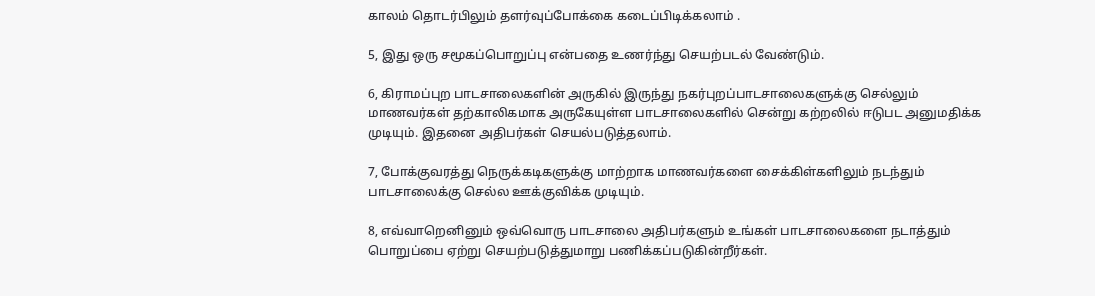காலம் தொடர்பிலும் தளர்வுப்போக்கை கடைப்பிடிக்கலாம் .

5, இது ஒரு சமூகப்பொறுப்பு என்பதை உணர்ந்து செயற்படல் வேண்டும்.

6, கிராமப்புற பாடசாலைகளின் அருகில் இருந்து நகர்புறப்பாடசாலைகளுக்கு செல்லும் மாணவர்கள் தற்காலிகமாக அருகேயுள்ள பாடசாலைகளில் சென்று கற்றலில் ஈடுபட அனுமதிக்க முடியும். இதனை அதிபர்கள் செயல்படுத்தலாம்.

7, போக்குவரத்து நெருக்கடிகளுக்கு மாற்றாக மாணவர்களை சைக்கிள்களிலும் நடந்தும் பாடசாலைக்கு செல்ல ஊக்குவிக்க முடியும்.

8, எவ்வாறெனினும் ஒவ்வொரு பாடசாலை அதிபர்களும் உங்கள் பாடசாலைகளை நடாத்தும் பொறுப்பை ஏற்று செயற்படுத்துமாறு பணிக்கப்படுகின்றீர்கள்.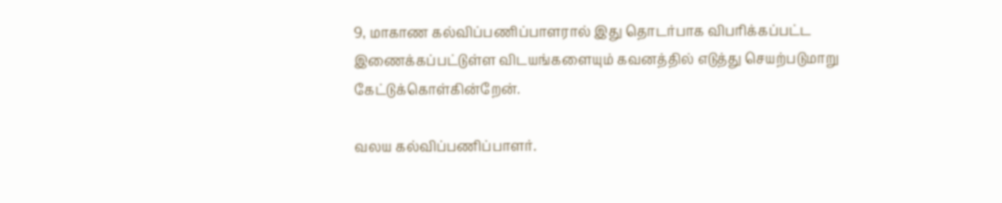9, மாகாண கல்விப்பணிப்பாளரால் இது தொடர்பாக விபரிக்கப்பட்ட இணைக்கப்பட்டுள்ள விடயங்களையும் கவனத்தில் எடுத்து செயற்படுமாறு கேட்டுக்கொள்கின்றேன்.

வலய கல்விப்பணிப்பாளர்.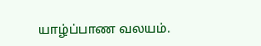யாழ்ப்பாண வலயம்.